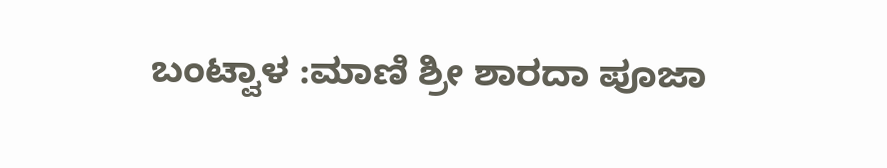ಬಂಟ್ವಾಳ :ಮಾಣಿ ಶ್ರೀ ಶಾರದಾ ಪೂಜಾ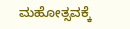ಮಹೋತ್ಸವಕ್ಕೆ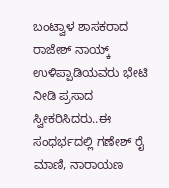ಬಂಟ್ವಾಳ ಶಾಸಕರಾದ ರಾಜೇಶ್ ನಾಯ್ಕ್ ಉಳಿಪ್ಪಾಡಿಯವರು ಭೇಟಿ ನೀಡಿ ಪ್ರಸಾದ ಸ್ವೀಕರಿಸಿದರು..ಈ ಸಂಧರ್ಭದಲ್ಲಿ ಗಣೇಶ್ ರೈ ಮಾಣಿ, ನಾರಾಯಣ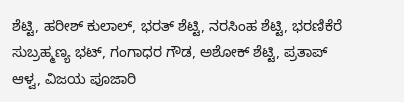ಶೆಟ್ಟಿ, ಹರೀಶ್ ಕುಲಾಲ್, ಭರತ್ ಶೆಟ್ಟಿ, ನರಸಿಂಹ ಶೆಟ್ಟಿ, ಭರಣಿಕೆರೆ ಸುಬ್ರಹ್ಮಣ್ಯ ಭಟ್, ಗಂಗಾಧರ ಗೌಡ, ಅಶೋಕ್ ಶೆಟ್ಟಿ, ಪ್ರತಾಪ್ ಆಳ್ವ, ವಿಜಯ ಪೂಜಾರಿ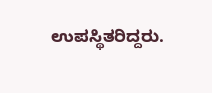ಉಪಸ್ಥಿತರಿದ್ದರು.